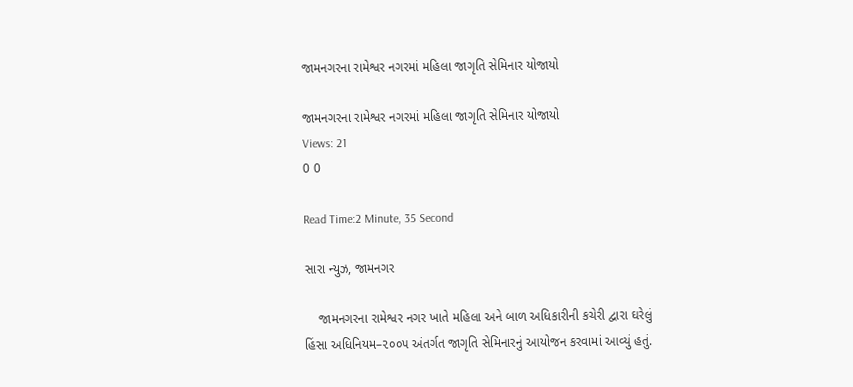જામનગરના રામેશ્વર નગરમાં મહિલા જાગૃતિ સેમિનાર યોજાયો

જામનગરના રામેશ્વર નગરમાં મહિલા જાગૃતિ સેમિનાર યોજાયો
Views: 21
0 0

Read Time:2 Minute, 35 Second

સારા ન્યુઝ, જામનગર

    જામનગરના રામેશ્વર નગર ખાતે મહિલા અને બાળ અધિકારીની કચેરી દ્વારા ઘરેલું હિંસા અધિનિયમ–૨૦૦૫ અંતર્ગત જાગૃતિ સેમિનારનું આયોજન કરવામાં આવ્યું હતું.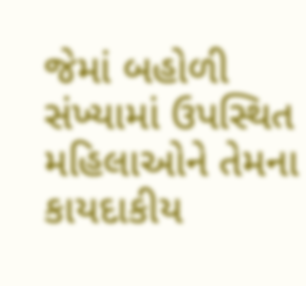જેમાં બહોળી સંખ્યામાં ઉપસ્થિત મહિલાઓને તેમના કાયદાકીય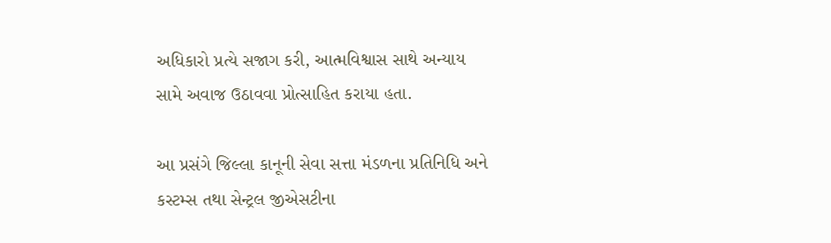અધિકારો પ્રત્યે સજાગ કરી, આત્મવિશ્વાસ સાથે અન્યાય સામે અવાજ ઉઠાવવા પ્રોત્સાહિત કરાયા હતા.

આ પ્રસંગે જિલ્લા કાનૂની સેવા સત્તા મંડળના પ્રતિનિધિ અને કસ્ટમ્સ તથા સેન્ટ્રલ જીએસટીના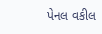પેનલ વકીલ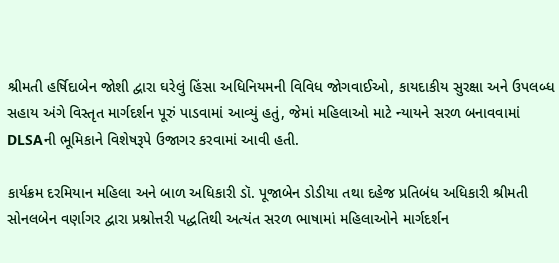શ્રીમતી હર્ષિદાબેન જોશી દ્વારા ઘરેલું હિંસા અધિનિયમની વિવિધ જોગવાઈઓ, કાયદાકીય સુરક્ષા અને ઉપલબ્ધ સહાય અંગે વિસ્તૃત માર્ગદર્શન પૂરું પાડવામાં આવ્યું હતું, જેમાં મહિલાઓ માટે ન્યાયને સરળ બનાવવામાં DLSAની ભૂમિકાને વિશેષરૂપે ઉજાગર કરવામાં આવી હતી.

કાર્યક્રમ દરમિયાન મહિલા અને બાળ અધિકારી ડૉ. પૂજાબેન ડોડીયા તથા દહેજ પ્રતિબંધ અધિકારી શ્રીમતી સોનલબેન વર્ણાગર દ્વારા પ્રશ્નોત્તરી પદ્ધતિથી અત્યંત સરળ ભાષામાં મહિલાઓને માર્ગદર્શન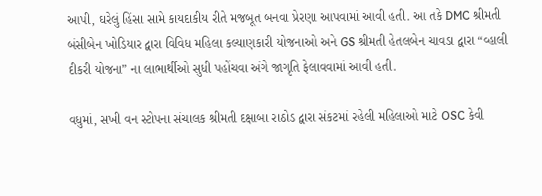આપી, ઘરેલું હિંસા સામે કાયદાકીય રીતે મજબૂત બનવા પ્રેરણા આપવામાં આવી હતી. આ તકે DMC શ્રીમતી બંસીબેન ખોડિયાર દ્વારા વિવિધ મહિલા કલ્યાણકારી યોજનાઓ અને GS શ્રીમતી હેતલબેન ચાવડા દ્વારા “વ્હાલી દીકરી યોજના” ના લાભાર્થીઓ સુધી પહોંચવા અંગે જાગૃતિ ફેલાવવામાં આવી હતી.

વધુમાં, સખી વન સ્ટોપના સંચાલક શ્રીમતી દક્ષાબા રાઠોડ દ્વારા સંકટમાં રહેલી મહિલાઓ માટે OSC કેવી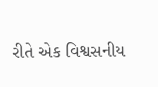રીતે એક વિશ્વસનીય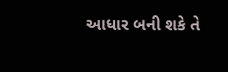આધાર બની શકે તે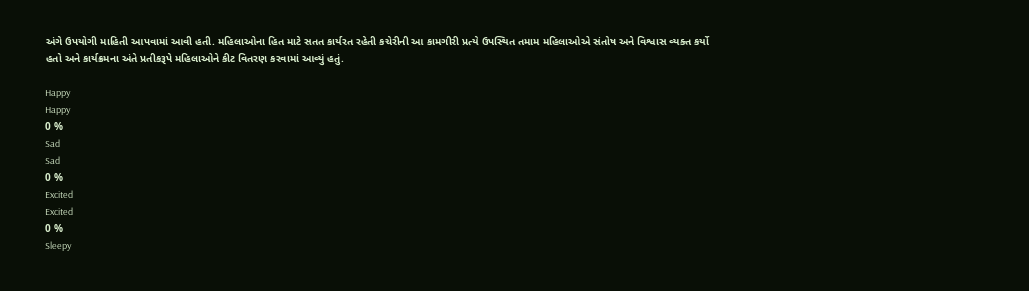અંગે ઉપયોગી માહિતી આપવામાં આવી હતી. મહિલાઓના હિત માટે સતત કાર્યરત રહેતી કચેરીની આ કામગીરી પ્રત્યે ઉપસ્થિત તમામ મહિલાઓએ સંતોષ અને વિશ્વાસ વ્યક્ત કર્યો હતો અને કાર્યક્રમના અંતે પ્રતીકરૂપે મહિલાઓને કીટ વિતરણ કરવામાં આવ્યું હતું.

Happy
Happy
0 %
Sad
Sad
0 %
Excited
Excited
0 %
Sleepy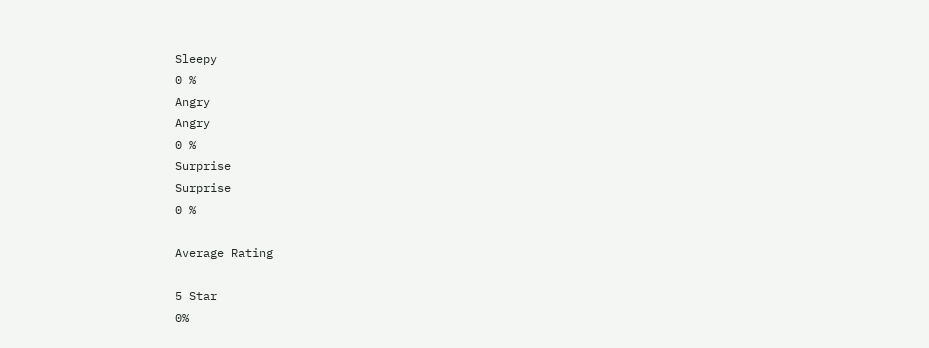Sleepy
0 %
Angry
Angry
0 %
Surprise
Surprise
0 %

Average Rating

5 Star
0%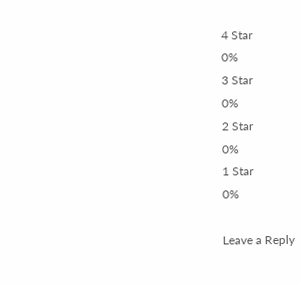4 Star
0%
3 Star
0%
2 Star
0%
1 Star
0%

Leave a Reply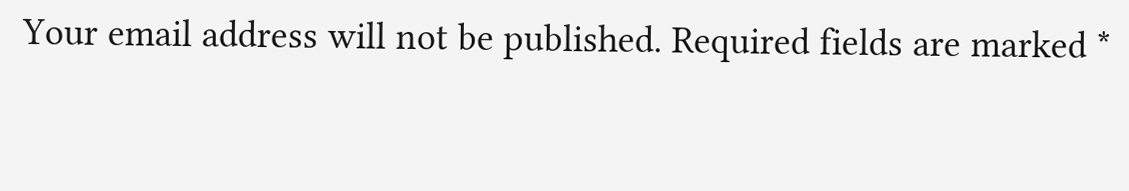Your email address will not be published. Required fields are marked *